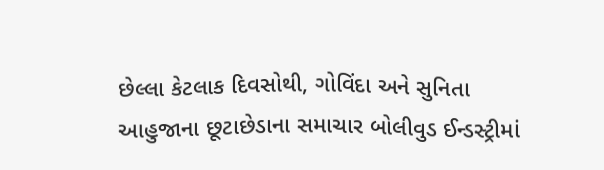છેલ્લા કેટલાક દિવસોથી, ગોવિંદા અને સુનિતા આહુજાના છૂટાછેડાના સમાચાર બોલીવુડ ઈન્ડસ્ટ્રીમાં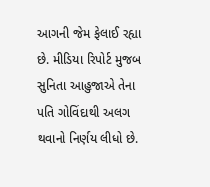આગની જેમ ફેલાઈ રહ્યા છે. મીડિયા રિપોર્ટ મુજબ સુનિતા આહુજાએ તેના પતિ ગોવિંદાથી અલગ થવાનો નિર્ણય લીધો છે.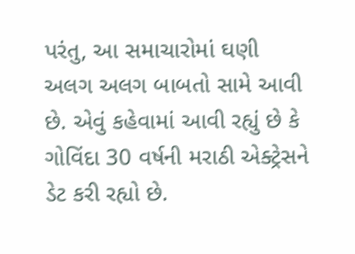પરંતુ, આ સમાચારોમાં ઘણી અલગ અલગ બાબતો સામે આવી છે. એવું કહેવામાં આવી રહ્યું છે કે ગોવિંદા 30 વર્ષની મરાઠી એક્ટ્રેસને ડેટ કરી રહ્યો છે.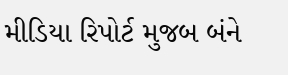મીડિયા રિપોર્ટ મુજબ બંને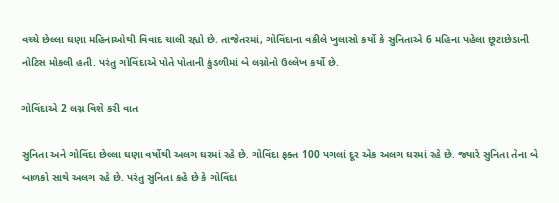વચ્ચે છેલ્લા ઘણા મહિનાઓથી વિવાદ ચાલી રહ્યો છે. તાજેતરમાં, ગોવિંદાના વકીલે ખુલાસો કર્યો કે સુનિતાએ 6 મહિના પહેલા છૂટાછેડાની નોટિસ મોકલી હતી. પરંતુ ગોવિંદાએ પોતે પોતાની કુંડળીમાં બે લગ્નોનો ઉલ્લેખ કર્યો છે.

ગોવિંદાએ 2 લગ્ન વિશે કરી વાત

સુનિતા અને ગોવિંદા છેલ્લા ઘણા વર્ષોથી અલગ ઘરમાં રહે છે. ગોવિંદા ફક્ત 100 પગલાં દૂર એક અલગ ઘરમાં રહે છે. જ્યારે સુનિતા તેના બે બાળકો સાથે અલગ રહે છે. પરંતુ સુનિતા કહે છે કે ગોવિંદા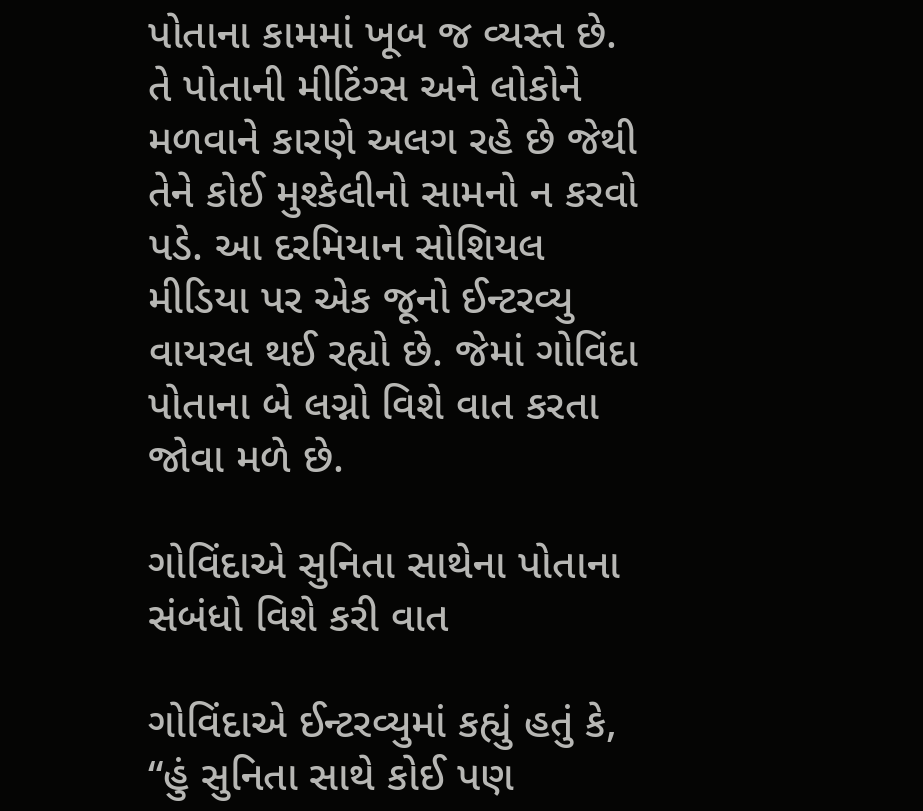પોતાના કામમાં ખૂબ જ વ્યસ્ત છે. તે પોતાની મીટિંગ્સ અને લોકોને મળવાને કારણે અલગ રહે છે જેથી તેને કોઈ મુશ્કેલીનો સામનો ન કરવો પડે. આ દરમિયાન સોશિયલ મીડિયા પર એક જૂનો ઈન્ટરવ્યુ વાયરલ થઈ રહ્યો છે. જેમાં ગોવિંદા પોતાના બે લગ્નો વિશે વાત કરતા જોવા મળે છે.

ગોવિંદાએ સુનિતા સાથેના પોતાના સંબંધો વિશે કરી વાત

ગોવિંદાએ ઈન્ટરવ્યુમાં કહ્યું હતું કે, “હું સુનિતા સાથે કોઈ પણ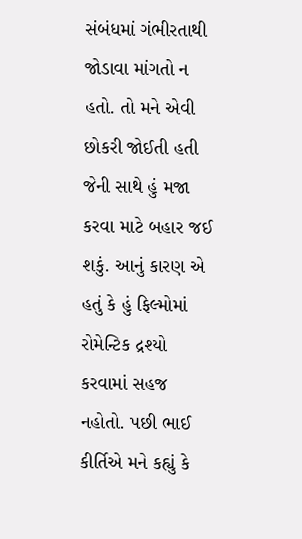સંબંધમાં ગંભીરતાથી જોડાવા માંગતો ન હતો. તો મને એવી છોકરી જોઈતી હતી જેની સાથે હું મજા કરવા માટે બહાર જઈ શકું. આનું કારણ એ હતું કે હું ફિલ્મોમાં રોમેન્ટિક દ્રશ્યો કરવામાં સહજ નહોતો. પછી ભાઈ કીર્તિએ મને કહ્યું કે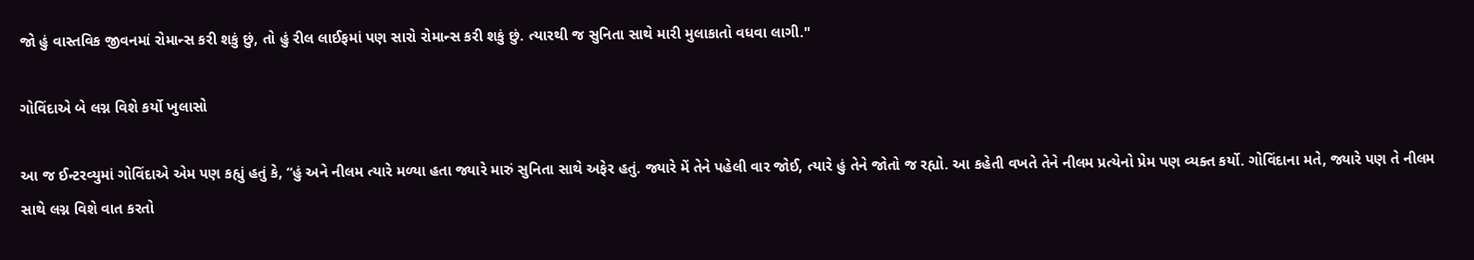જો હું વાસ્તવિક જીવનમાં રોમાન્સ કરી શકું છું, તો હું રીલ લાઈફમાં પણ સારો રોમાન્સ કરી શકું છું. ત્યારથી જ સુનિતા સાથે મારી મુલાકાતો વધવા લાગી."

ગોવિંદાએ બે લગ્ન વિશે કર્યો ખુલાસો

આ જ ઈન્ટરવ્યુમાં ગોવિંદાએ એમ પણ કહ્યું હતું કે, “હું અને નીલમ ત્યારે મળ્યા હતા જ્યારે મારું સુનિતા સાથે અફેર હતું. જ્યારે મેં તેને પહેલી વાર જોઈ, ત્યારે હું તેને જોતો જ રહ્યો. આ કહેતી વખતે તેને નીલમ પ્રત્યેનો પ્રેમ પણ વ્યક્ત કર્યો. ગોવિંદાના મતે, જ્યારે પણ તે નીલમ સાથે લગ્ન વિશે વાત કરતો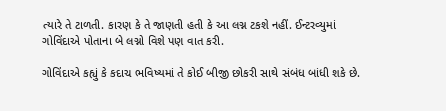ત્યારે તે ટાળતી. કારણ કે તે જાણતી હતી કે આ લગ્ન ટકશે નહીં. ઈન્ટરવ્યુમાં ગોવિંદાએ પોતાના બે લગ્નો વિશે પણ વાત કરી.

ગોવિંદાએ કહ્યું કે કદાચ ભવિષ્યમાં તે કોઈ બીજી છોકરી સાથે સંબંધ બાંધી શકે છે.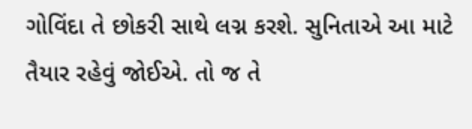ગોવિંદા તે છોકરી સાથે લગ્ન કરશે. સુનિતાએ આ માટે તૈયાર રહેવું જોઈએ. તો જ તે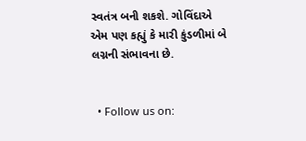સ્વતંત્ર બની શકશે. ગોવિંદાએ એમ પણ કહ્યું કે મારી કુંડળીમાં બે લગ્નની સંભાવના છે.


  • Follow us on: